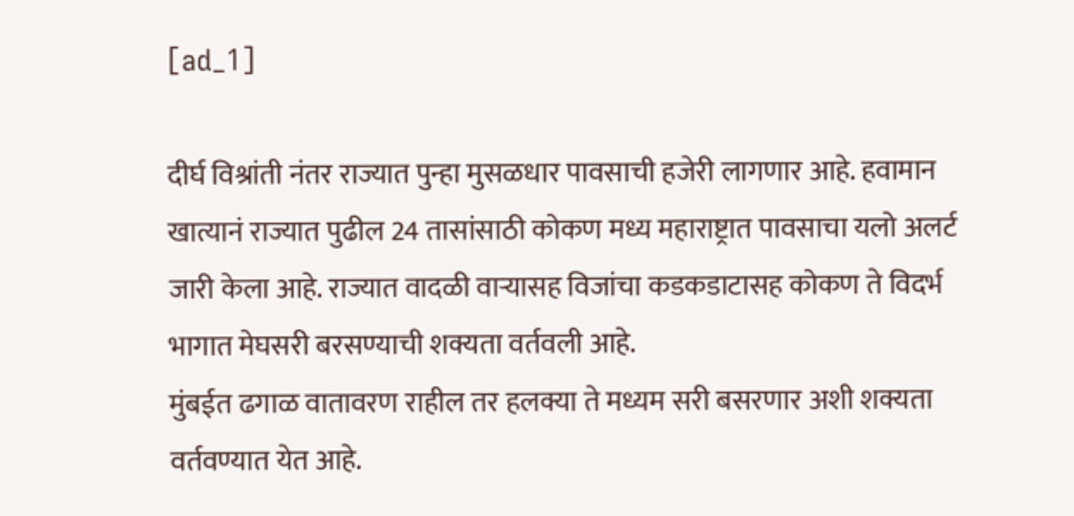[ad_1]

दीर्घ विश्रांती नंतर राज्यात पुन्हा मुसळधार पावसाची हजेरी लागणार आहे. हवामान खात्यानं राज्यात पुढील 24 तासांसाठी कोकण मध्य महाराष्ट्रात पावसाचा यलो अलर्ट जारी केला आहे. राज्यात वादळी वाऱ्यासह विजांचा कडकडाटासह कोकण ते विदर्भ भागात मेघसरी बरसण्याची शक्यता वर्तवली आहे.
मुंबईत ढगाळ वातावरण राहील तर हलक्या ते मध्यम सरी बसरणार अशी शक्यता वर्तवण्यात येत आहे.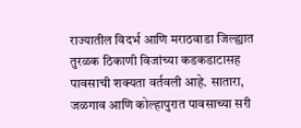राज्यातील विदर्भ आणि मराठवाडा जिल्ह्यात तुरळक ठिकाणी विजांच्या कडकडाटासह पावसाची शक्यता वर्तवली आहे. सातारा, जळगाव आणि कोल्हापुरात पावसाच्या सरी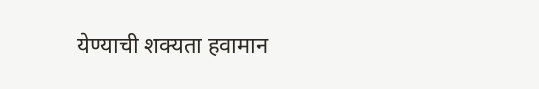येण्याची शक्यता हवामान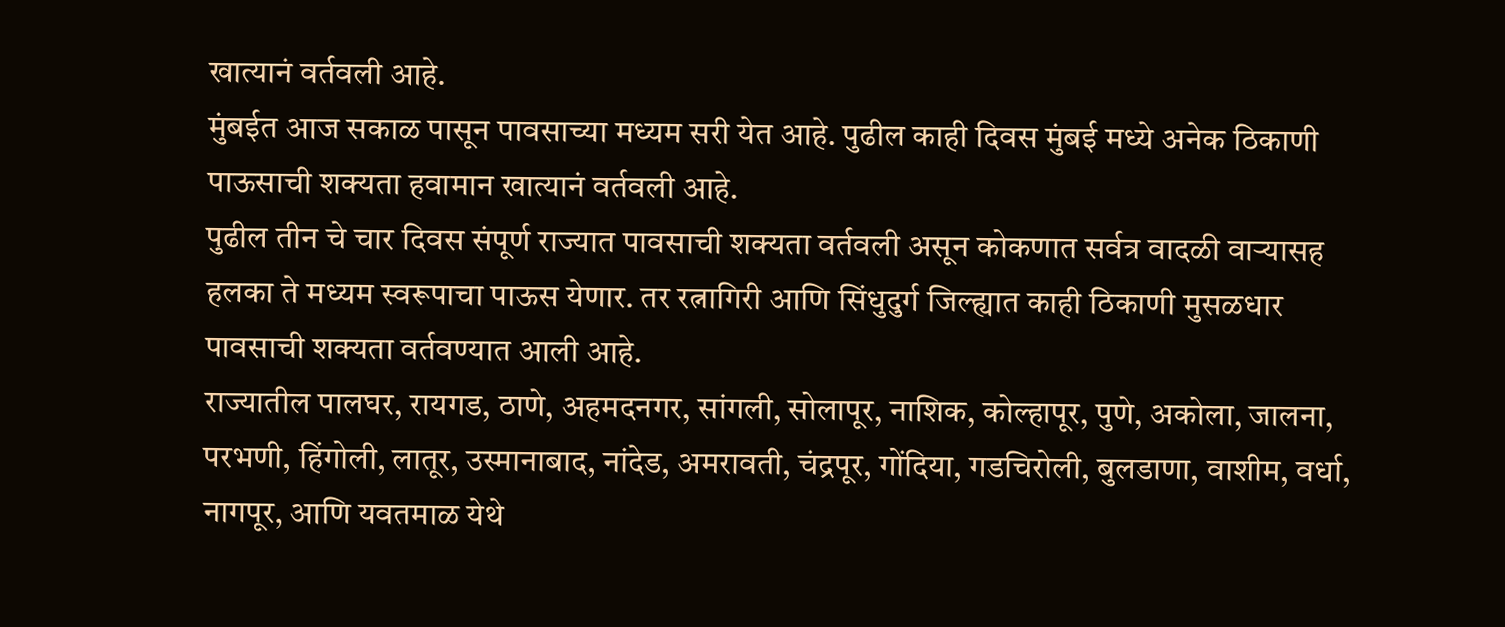खात्यानं वर्तवली आहे.
मुंबईत आज सकाळ पासून पावसाच्या मध्यम सरी येत आहे. पुढील काही दिवस मुंबई मध्ये अनेक ठिकाणी पाऊसाची शक्यता हवामान खात्यानं वर्तवली आहे.
पुढील तीन चे चार दिवस संपूर्ण राज्यात पावसाची शक्यता वर्तवली असून कोकणात सर्वत्र वादळी वाऱ्यासह हलका ते मध्यम स्वरूपाचा पाऊस येणार. तर रत्नागिरी आणि सिंधुदुर्ग जिल्ह्यात काही ठिकाणी मुसळधार पावसाची शक्यता वर्तवण्यात आली आहे.
राज्यातील पालघर, रायगड, ठाणे, अहमदनगर, सांगली, सोलापूर, नाशिक, कोल्हापूर, पुणे, अकोला, जालना, परभणी, हिंगोली, लातूर, उस्मानाबाद, नांदेड, अमरावती, चंद्रपूर, गोंदिया, गडचिरोली, बुलडाणा, वाशीम, वर्धा, नागपूर, आणि यवतमाळ येथे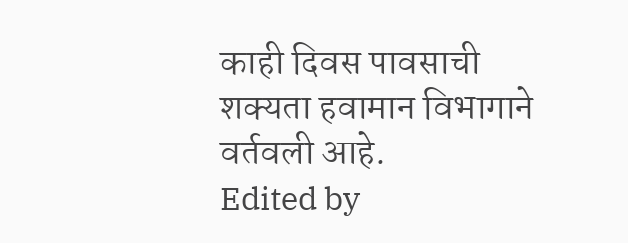काही दिवस पावसाची शक्यता हवामान विभागाने वर्तवली आहे.
Edited by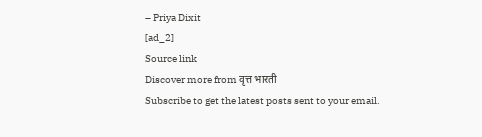– Priya Dixit
[ad_2]
Source link
Discover more from वृत्त भारती
Subscribe to get the latest posts sent to your email.